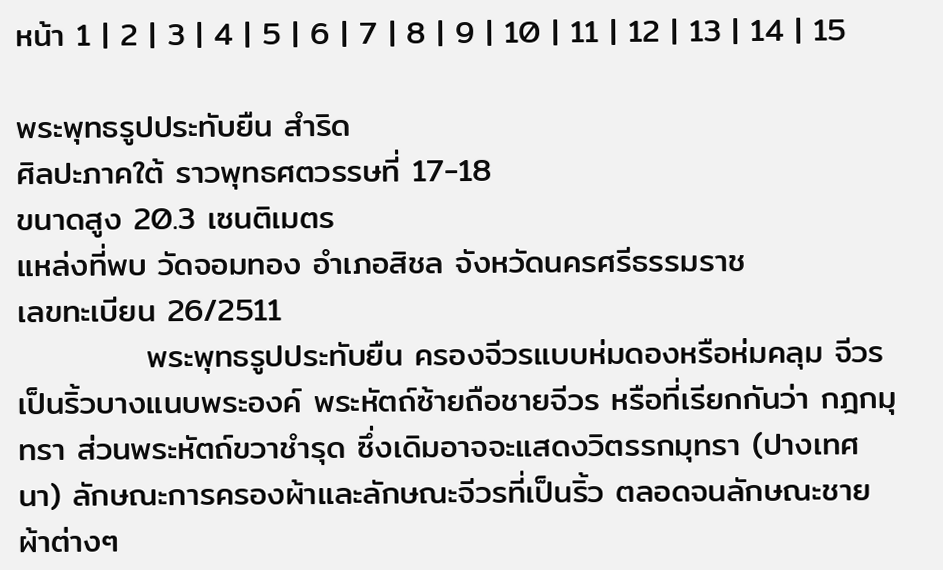หน้า 1 | 2 | 3 | 4 | 5 | 6 | 7 | 8 | 9 | 10 | 11 | 12 | 13 | 14 | 15

พระพุทธรูปประทับยืน สำริด
ศิลปะภาคใต้ ราวพุทธศตวรรษที่ 17-18
ขนาดสูง 20.3 เซนติเมตร
แหล่งที่พบ วัดจอมทอง อำเภอสิชล จังหวัดนครศรีธรรมราช
เลขทะเบียน 26/2511
           พระพุทธรูปประทับยืน ครองจีวรแบบห่มดองหรือห่มคลุม จีวรเป็นริ้วบางแนบพระองค์ พระหัตถ์ซ้ายถือชายจีวร หรือที่เรียกกันว่า กฎกมุทรา ส่วนพระหัตถ์ขวาชำรุด ซึ่งเดิมอาจจะแสดงวิตรรกมุทรา (ปางเทศนา) ลักษณะการครองผ้าและลักษณะจีวรที่เป็นริ้ว ตลอดจนลักษณะชายผ้าต่างๆ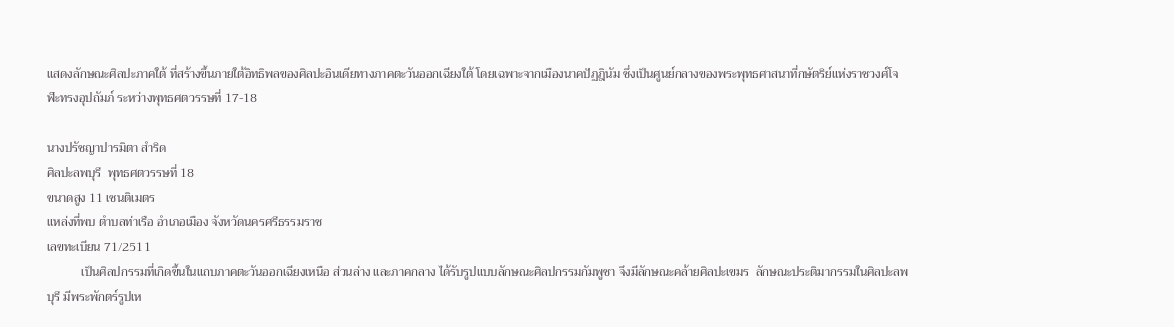แสดงลักษณะศิลปะภาคใต้ ที่สร้างขึ้นภายใต้อิทธิพลของศิลปะอินเดียทางภาคตะวันออกเฉียงใต้ โดยเฉพาะจากเมืองนาคปัฏฎินัม ซึ่งเป็นศูนย์กลางของพระพุทธศาสนาที่กษัตริย์แห่งราชวงศ์โจฬะทรงอุปถัมภ์ ระหว่างพุทธศตวรรษที่ 17-18

นางปรัชญาปารมิตา สำริด
ศิลปะลพบุรี  พุทธศตวรรษที่ 18
ขนาดสูง 11 เซนติเมตร
แหล่งที่พบ ตำบลท่าเรือ อำเภอเมือง จังหวัดนครศรีธรรมราช
เลขทะเบียน 71/2511
           เป็นศิลปกรรมที่เกิดขึ้นในแถบภาคตะวันออกเฉียงเหนือ ส่วนล่าง และภาคกลาง ได้รับรูปแบบลักษณะศิลปกรรมกัมพูชา จึงมีลักษณะคล้ายศิลปะเขมร  ลักษณะประติมากรรมในศิลปะลพบุรี มีพระพักตร์รูปเห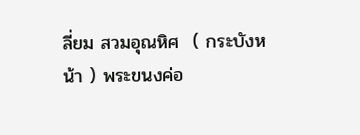ลี่ยม สวมอุณหิศ  ( กระบังหน้า ) พระขนงค่อ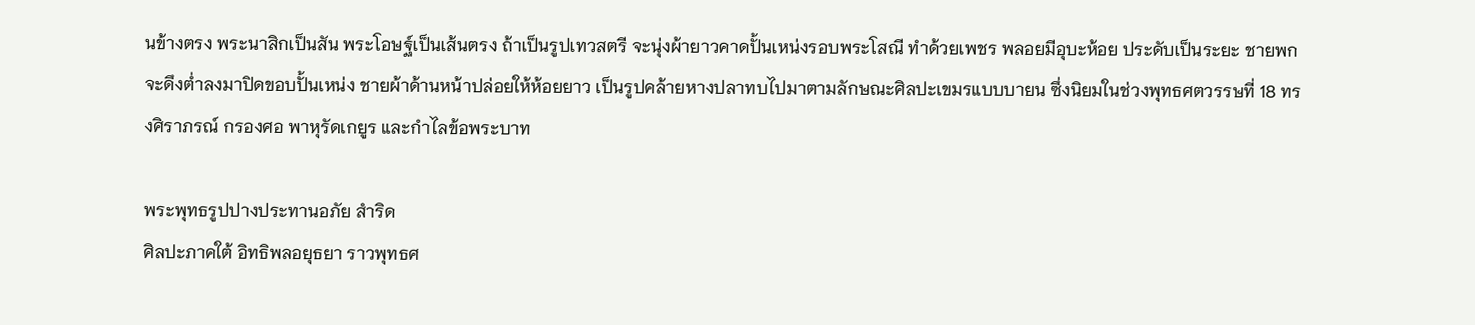นข้างตรง พระนาสิกเป็นสัน พระโอษฐ์เป็นเส้นตรง ถ้าเป็นรูปเทวสตรี จะนุ่งผ้ายาวคาดปั้นเหน่งรอบพระโสณี ทำด้วยเพชร พลอยมีอุบะห้อย ประดับเป็นระยะ ชายพกจะดึงต่ำลงมาปิดขอบปั้นเหน่ง ชายผ้าด้านหน้าปล่อยให้ห้อยยาว เป็นรูปคล้ายหางปลาทบไปมาตามลักษณะศิลปะเขมรแบบบายน ซึ่งนิยมในช่วงพุทธศตวรรษที่ 18 ทรงศิราภรณ์ กรองศอ พาหุรัดเกยูร และกำไลข้อพระบาท

พระพุทธรูปปางประทานอภัย สำริด
ศิลปะภาคใต้ อิทธิพลอยุธยา ราวพุทธศ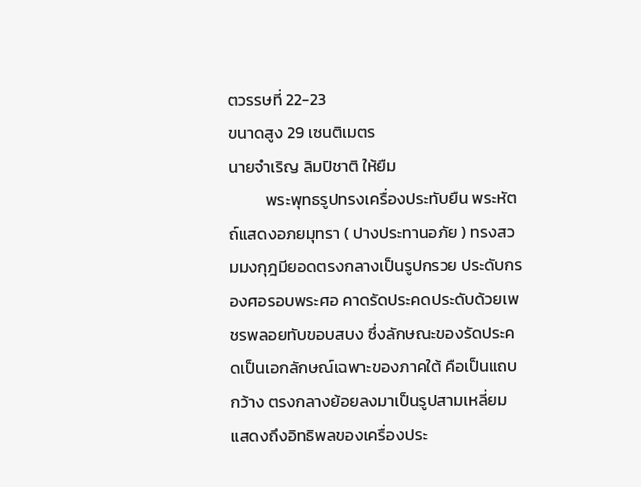ตวรรษที่ 22-23
ขนาดสูง 29 เซนติเมตร
นายจำเริญ ลิมปิชาติ ให้ยืม
          พระพุทธรูปทรงเครื่องประทับยืน พระหัตถ์แสดงอภยมุทรา ( ปางประทานอภัย ) ทรงสวมมงกุฎมียอดตรงกลางเป็นรูปกรวย ประดับกรองศอรอบพระศอ คาดรัดประคดประดับด้วยเพชรพลอยทับขอบสบง ซึ่งลักษณะของรัดประคดเป็นเอกลักษณ์เฉพาะของภาคใต้ คือเป็นแถบกว้าง ตรงกลางย้อยลงมาเป็นรูปสามเหลี่ยม แสดงถึงอิทธิพลของเครื่องประ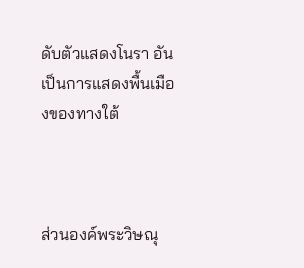ดับตัวแสดงโนรา อันเป็นการแสดงพื้นเมืองของทางใต้



ส่วนองค์พระวิษณุ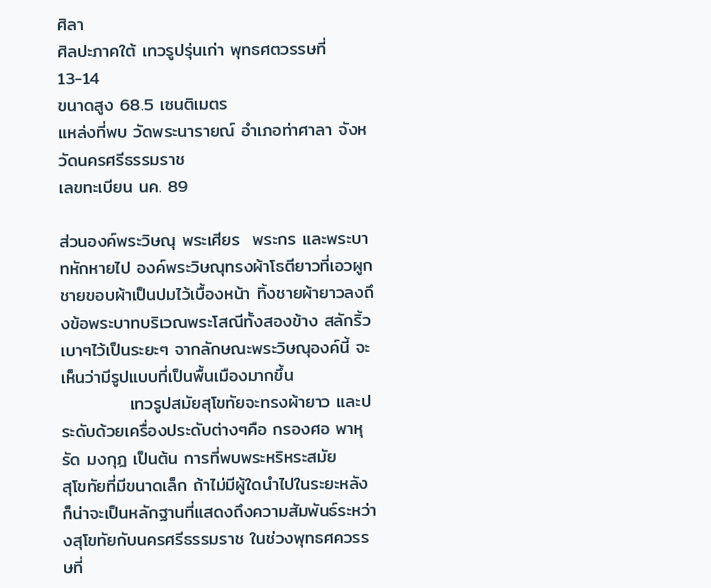ศิลา
ศิลปะภาคใต้ เทวรูปรุ่นเก่า พุทธศตวรรษที่ 13-14
ขนาดสูง 68.5 เซนติเมตร
แหล่งที่พบ วัดพระนารายณ์ อำเภอท่าศาลา จังหวัดนครศรีธรรมราช
เลขทะเบียน นค. 89

ส่วนองค์พระวิษณุ พระเศียร  พระกร และพระบาทหักหายไป องค์พระวิษณุทรงผ้าโธตียาวที่เอวผูกชายขอบผ้าเป็นปมไว้เบื้องหน้า ทิ้งชายผ้ายาวลงถึงข้อพระบาทบริเวณพระโสณีทั้งสองข้าง สลักริ้วเบาๆไว้เป็นระยะๆ จากลักษณะพระวิษณุองค์นี้ จะเห็นว่ามีรูปแบบที่เป็นพื้นเมืองมากขึ้น
           เทวรูปสมัยสุโขทัยจะทรงผ้ายาว และประดับด้วยเครื่องประดับต่างๆคือ กรองศอ พาหุรัด มงกุฎ เป็นต้น การที่พบพระหริหระสมัย
สุโขทัยที่มีขนาดเล็ก ถ้าไม่มีผู้ใดนำไปในระยะหลังก็น่าจะเป็นหลักฐานที่แสดงถึงความสัมพันธ์ระหว่างสุโขทัยกับนครศรีธรรมราช ในช่วงพุทธศควรรษที่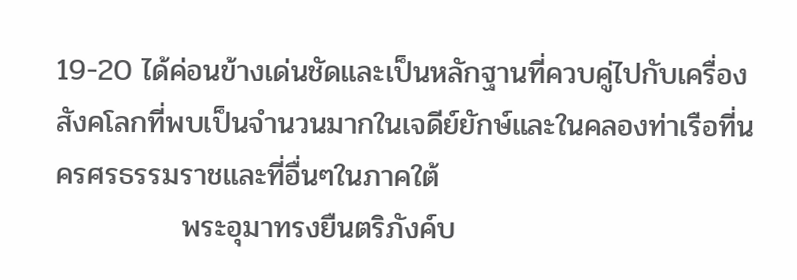19-20 ได้ค่อนข้างเด่นชัดและเป็นหลักฐานที่ควบคู่ไปกับเครื่องสังคโลกที่พบเป็นจำนวนมากในเจดีย์ยักษ์และในคลองท่าเรือที่นครศรธรรมราชและที่อื่นๆในภาคใต้
            พระอุมาทรงยืนตริภังค์บ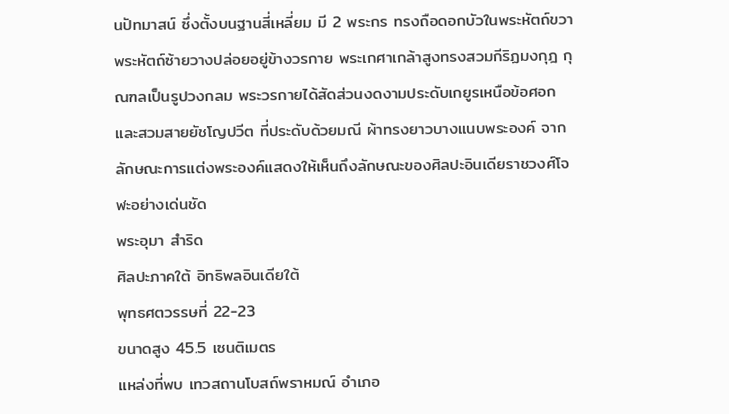นปัทมาสน์ ซึ่งตั้งบนฐานสี่เหลี่ยม มี 2 พระกร ทรงถือดอกบัวในพระหัตถ์ขวา พระหัตถ์ซ้ายวางปล่อยอยู่ข้างวรกาย พระเกศาเกล้าสูงทรงสวมกีริฏมงกุฎ กุณฑลเป็นรูปวงกลม พระวรกายได้สัดส่วนงดงามประดับเกยูรเหนือข้อศอก และสวมสายยัชโญปวีต ที่ประดับด้วยมณี ผ้าทรงยาวบางแนบพระองค์ จากลักษณะการแต่งพระองค์แสดงให้เห็นถึงลักษณะของศิลปะอินเดียราชวงศ์โจฬะอย่างเด่นชัด
พระอุมา สำริด
ศิลปะภาคใต้ อิทธิพลอินเดียใต้
พุทธศตวรรษที่ 22-23
ขนาดสูง 45.5 เซนติเมตร
แหล่งที่พบ เทวสถานโบสถ์พราหมณ์ อำเภอ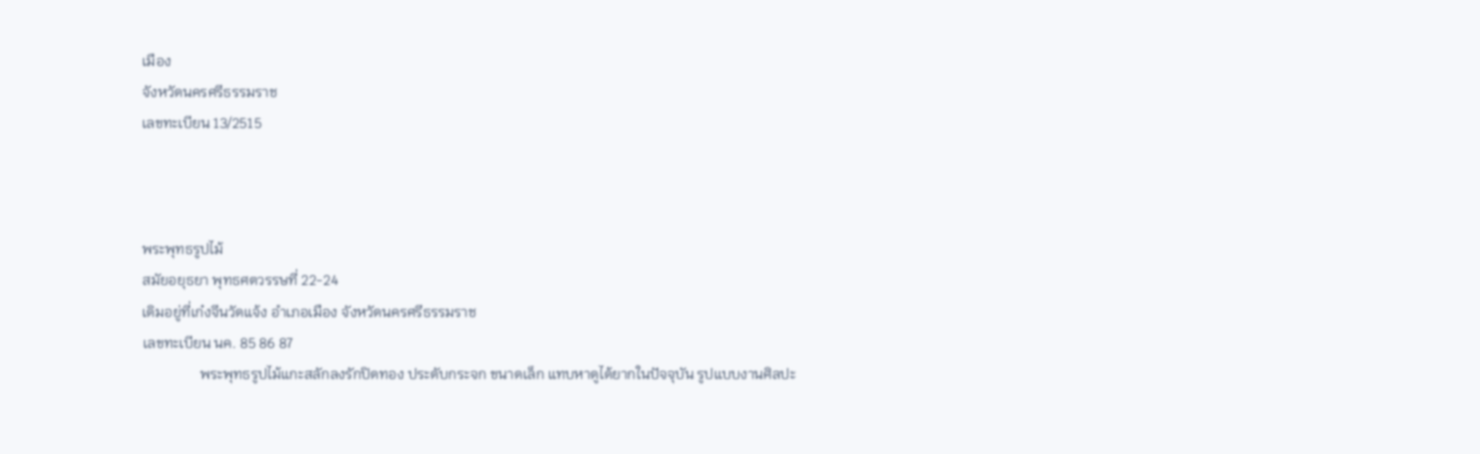เมือง
จังหวัดนครศรีธรรมราช
เลขทะเบียน 13/2515



พระพุทธรูปไม้
สมัยอยุธยา พุทธศตวรรษที่ 22-24
เดิมอยู่ที่เก๋งจีนวัดแจ้ง อำเภอเมือง จังหวัดนครศรีธรรมราช
เลขทะเบียน นค. 85 86 87
                พระพุทธรูปไม้แกะสลักลงรักปิดทอง ประดับกระจก ขนาดเล็ก แทบหาดูได้ยากในปัจจุบัน รูปแบบงานศิลปะ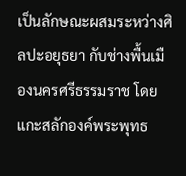เป็นลักษณะผสมระหว่างศิลปะอยุธยา กับช่างพื้นเมืองนครศรีธรรมราช โดยแกะสลักองค์พระพุทธ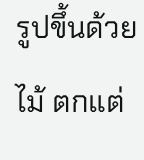รูปขึ้นด้วยไม้ ตกแต่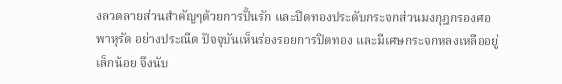งลวดลายส่วนสำคัญๆด้วยการปั้นรัก และปิดทองประดับกระจกส่วนมงกุฎกรองศอ พาหุรัด อย่างประณีต ปัจจุบันเห็นร่องรอยการปิดทอง และมีเศษกระจกหลงเหลืออยู่เล็กน้อย จึงนับ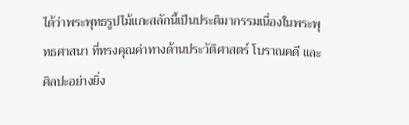ได้ว่าพระพุทธรูปไม้แกะสลักนี้เป็นประติมากรรมเนื่องในพระพุทธศาสนา ที่ทรงคุณค่าทางด้านประวัติศาสตร์ โบราณคดี และศิลปะอย่างยิ่ง